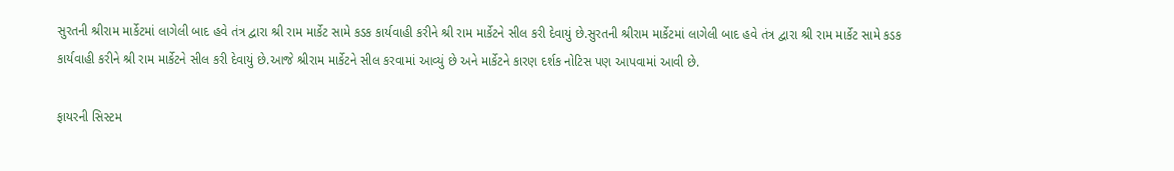સુરતની શ્રીરામ માર્કેટમાં લાગેલી બાદ હવે તંત્ર દ્વારા શ્રી રામ માર્કેટ સામે કડક કાર્યવાહી કરીને શ્રી રામ માર્કેટને સીલ કરી દેવાયું છે.સુરતની શ્રીરામ માર્કેટમાં લાગેલી બાદ હવે તંત્ર દ્વારા શ્રી રામ માર્કેટ સામે કડક કાર્યવાહી કરીને શ્રી રામ માર્કેટને સીલ કરી દેવાયું છે.આજે શ્રીરામ માર્કેટને સીલ કરવામાં આવ્યું છે અને માર્કેટને કારણ દર્શક નોટિસ પણ આપવામાં આવી છે.

ફાયરની સિસ્ટમ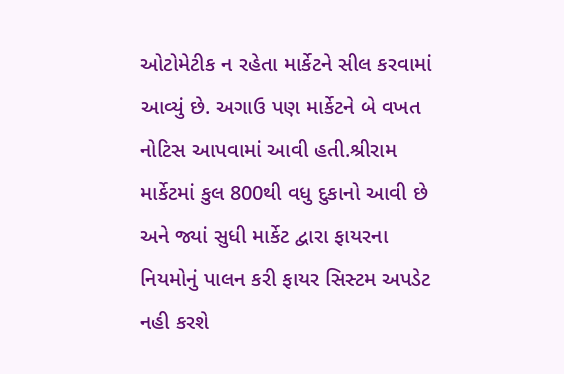ઓટોમેટીક ન રહેતા માર્કેટને સીલ કરવામાં આવ્યું છે. અગાઉ પણ માર્કેટને બે વખત નોટિસ આપવામાં આવી હતી.શ્રીરામ માર્કેટમાં કુલ 800થી વધુ દુકાનો આવી છે અને જ્યાં સુધી માર્કેટ દ્વારા ફાયરના નિયમોનું પાલન કરી ફાયર સિસ્ટમ અપડેટ નહી કરશે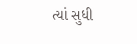ત્યાં સુધી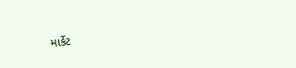માર્કેટ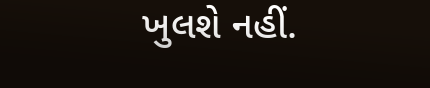ખુલશે નહીં.